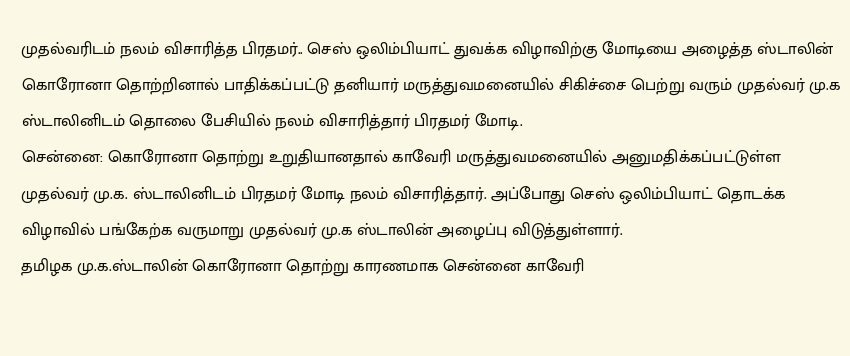முதல்வரிடம் நலம் விசாரித்த பிரதமர்.. செஸ் ஒலிம்பியாட் துவக்க விழாவிற்கு மோடியை அழைத்த ஸ்டாலின்
கொரோனா தொற்றினால் பாதிக்கப்பட்டு தனியார் மருத்துவமனையில் சிகிச்சை பெற்று வரும் முதல்வர் மு.க ஸ்டாலினிடம் தொலை பேசியில் நலம் விசாரித்தார் பிரதமர் மோடி.
சென்னை: கொரோனா தொற்று உறுதியானதால் காவேரி மருத்துவமனையில் அனுமதிக்கப்பட்டுள்ள முதல்வர் மு.க. ஸ்டாலினிடம் பிரதமர் மோடி நலம் விசாரித்தார். அப்போது செஸ் ஒலிம்பியாட் தொடக்க விழாவில் பங்கேற்க வருமாறு முதல்வர் மு.க ஸ்டாலின் அழைப்பு விடுத்துள்ளார்.
தமிழக மு.க.ஸ்டாலின் கொரோனா தொற்று காரணமாக சென்னை காவேரி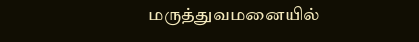மருத்துவமனையில்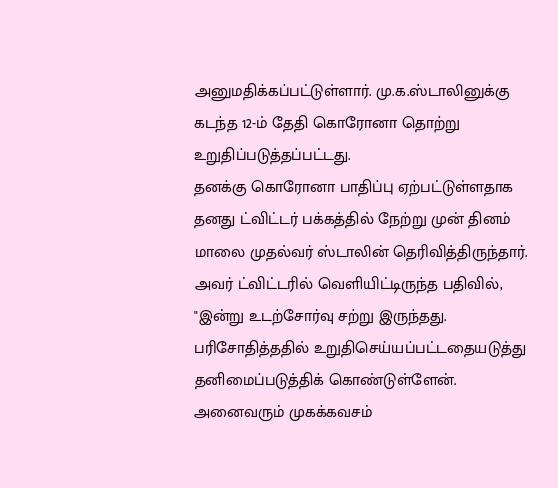அனுமதிக்கப்பட்டுள்ளார். மு.க.ஸ்டாலினுக்கு கடந்த 12-ம் தேதி கொரோனா தொற்று உறுதிப்படுத்தப்பட்டது.
தனக்கு கொரோனா பாதிப்பு ஏற்பட்டுள்ளதாக தனது ட்விட்டர் பக்கத்தில் நேற்று முன் தினம் மாலை முதல்வர் ஸ்டாலின் தெரிவித்திருந்தார். அவர் ட்விட்டரில் வெளியிட்டிருந்த பதிவில், "இன்று உடற்சோர்வு சற்று இருந்தது. பரிசோதித்ததில் உறுதிசெய்யப்பட்டதையடுத்து தனிமைப்படுத்திக் கொண்டுள்ளேன். அனைவரும் முகக்கவசம்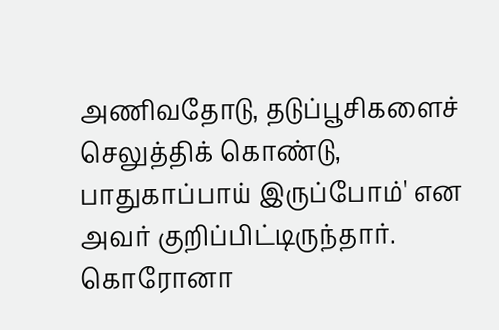அணிவதோடு, தடுப்பூசிகளைச் செலுத்திக் கொண்டு, பாதுகாப்பாய் இருப்போம்' என அவர் குறிப்பிட்டிருந்தார்.
கொரோனா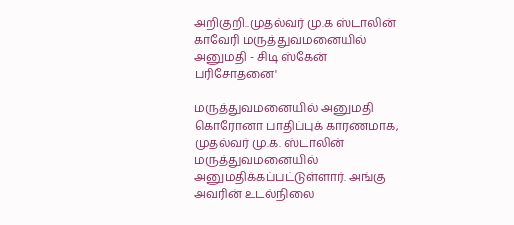அறிகுறி..முதல்வர் மு.க ஸ்டாலின் காவேரி மருத்துவமனையில் அனுமதி - சிடி ஸ்கேன் பரிசோதனை'

மருத்துவமனையில் அனுமதி
கொரோனா பாதிப்புக் காரணமாக, முதல்வர் மு.க. ஸ்டாலின் மருத்துவமனையில் அனுமதிக்கப்பட்டுள்ளார். அங்கு அவரின் உடல்நிலை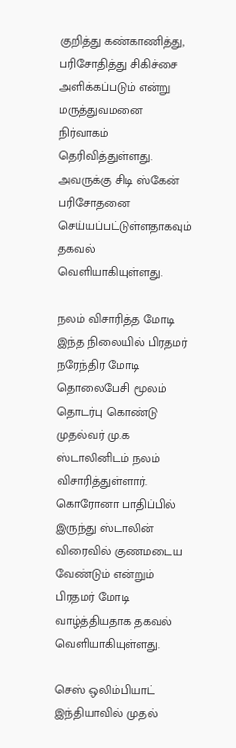குறித்து கண்காணித்து, பரிசோதித்து சிகிச்சை அளிக்கப்படும் என்று மருத்துவமனை நிர்வாகம் தெரிவித்துள்ளது. அவருக்கு சிடி ஸ்கேன் பரிசோதனை செய்யப்பட்டுள்ளதாகவும் தகவல் வெளியாகியுள்ளது.

நலம் விசாரித்த மோடி
இந்த நிலையில் பிரதமர் நரேந்திர மோடி தொலைபேசி மூலம் தொடர்பு கொண்டு முதல்வர் மு.க ஸ்டாலினிடம் நலம் விசாரித்துள்ளார். கொரோனா பாதிப்பில் இருந்து ஸ்டாலின் விரைவில் குணமடைய வேண்டும் என்றும் பிரதமர் மோடி வாழ்த்தியதாக தகவல் வெளியாகியுள்ளது.

செஸ் ஒலிம்பியாட்
இந்தியாவில் முதல்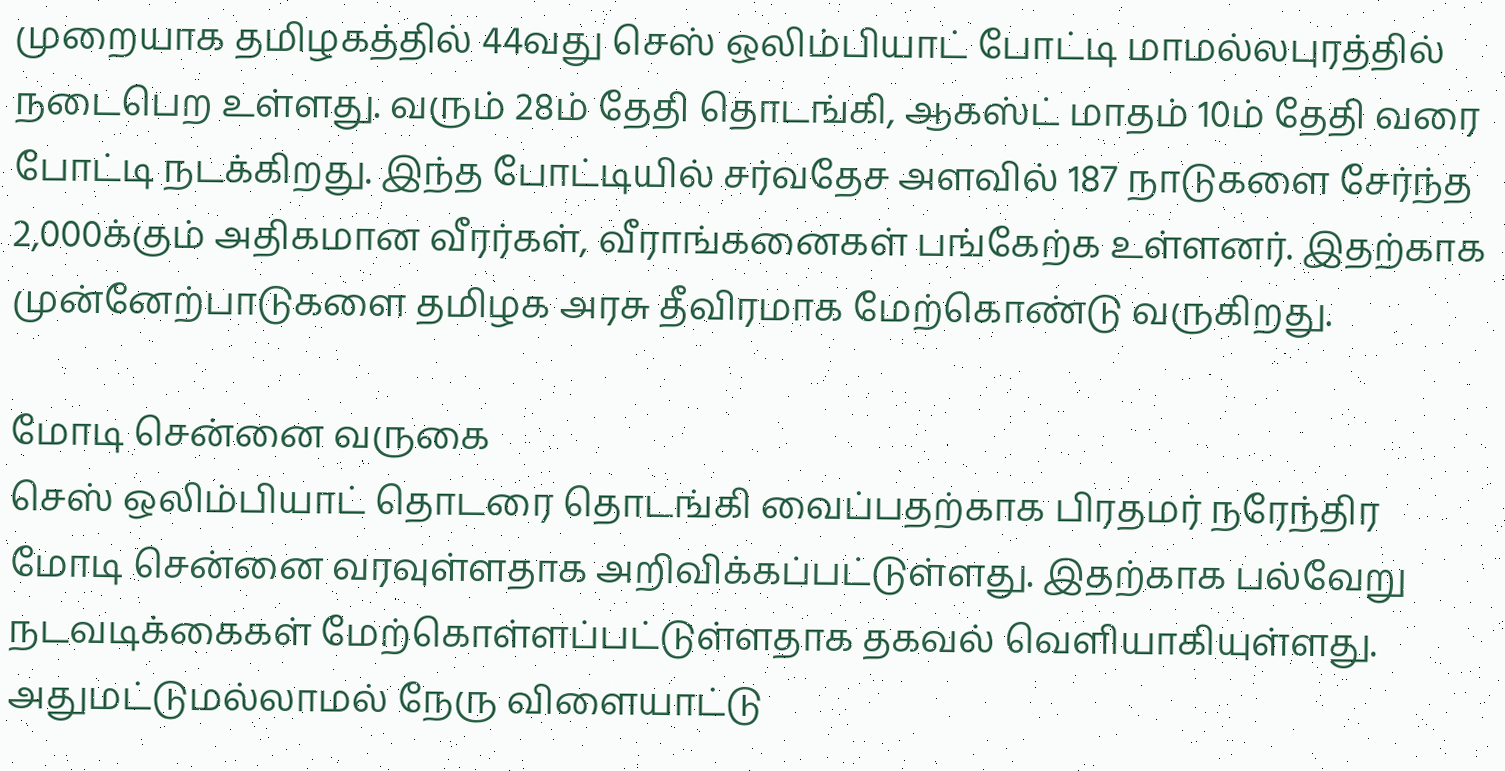முறையாக தமிழகத்தில் 44வது செஸ் ஒலிம்பியாட் போட்டி மாமல்லபுரத்தில் நடைபெற உள்ளது. வரும் 28ம் தேதி தொடங்கி, ஆகஸ்ட் மாதம் 10ம் தேதி வரை போட்டி நடக்கிறது. இந்த போட்டியில் சர்வதேச அளவில் 187 நாடுகளை சேர்ந்த 2,000க்கும் அதிகமான வீரர்கள், வீராங்கனைகள் பங்கேற்க உள்ளனர். இதற்காக முன்னேற்பாடுகளை தமிழக அரசு தீவிரமாக மேற்கொண்டு வருகிறது.

மோடி சென்னை வருகை
செஸ் ஒலிம்பியாட் தொடரை தொடங்கி வைப்பதற்காக பிரதமர் நரேந்திர மோடி சென்னை வரவுள்ளதாக அறிவிக்கப்பட்டுள்ளது. இதற்காக பல்வேறு நடவடிக்கைகள் மேற்கொள்ளப்பட்டுள்ளதாக தகவல் வெளியாகியுள்ளது. அதுமட்டுமல்லாமல் நேரு விளையாட்டு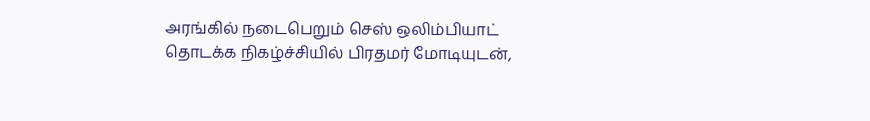அரங்கில் நடைபெறும் செஸ் ஒலிம்பியாட் தொடக்க நிகழ்ச்சியில் பிரதமர் மோடியுடன்,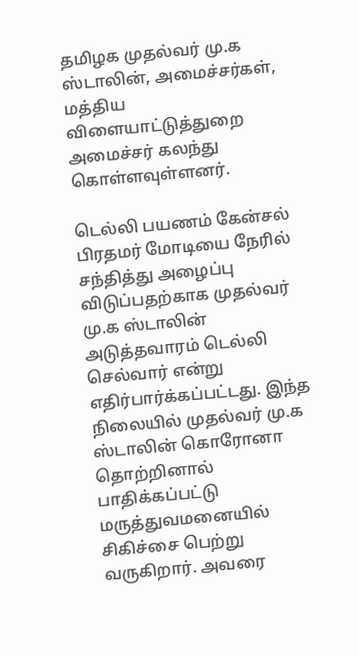தமிழக முதல்வர் மு.க ஸ்டாலின், அமைச்சர்கள், மத்திய விளையாட்டுத்துறை அமைச்சர் கலந்து கொள்ளவுள்ளனர்.

டெல்லி பயணம் கேன்சல்
பிரதமர் மோடியை நேரில் சந்தித்து அழைப்பு விடுப்பதற்காக முதல்வர் மு.க ஸ்டாலின் அடுத்தவாரம் டெல்லி செல்வார் என்று எதிர்பார்க்கப்பட்டது. இந்த நிலையில் முதல்வர் மு.க ஸ்டாலின் கொரோனா தொற்றினால் பாதிக்கப்பட்டு மருத்துவமனையில் சிகிச்சை பெற்று வருகிறார். அவரை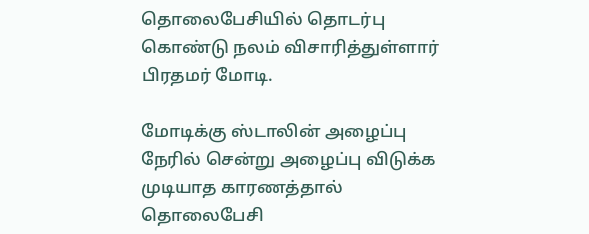தொலைபேசியில் தொடர்பு கொண்டு நலம் விசாரித்துள்ளார் பிரதமர் மோடி.

மோடிக்கு ஸ்டாலின் அழைப்பு
நேரில் சென்று அழைப்பு விடுக்க முடியாத காரணத்தால் தொலைபேசி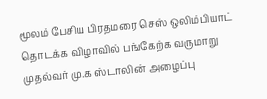மூலம் பேசிய பிரதமரை செஸ் ஒலிம்பியாட் தொடக்க விழாவில் பங்கேற்க வருமாறு முதல்வர் மு.க ஸ்டாலின் அழைப்பு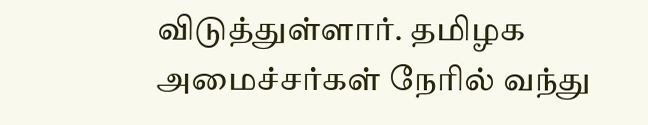விடுத்துள்ளார். தமிழக அமைச்சர்கள் நேரில் வந்து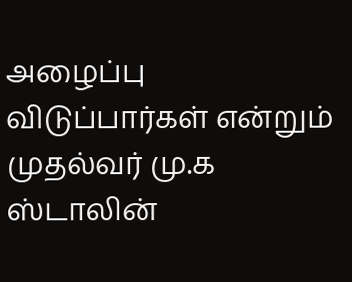அழைப்பு விடுப்பார்கள் என்றும் முதல்வர் மு.க ஸ்டாலின்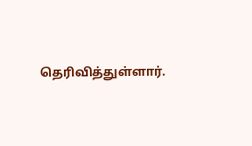தெரிவித்துள்ளார்.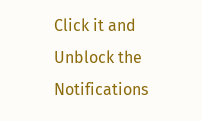Click it and Unblock the Notifications